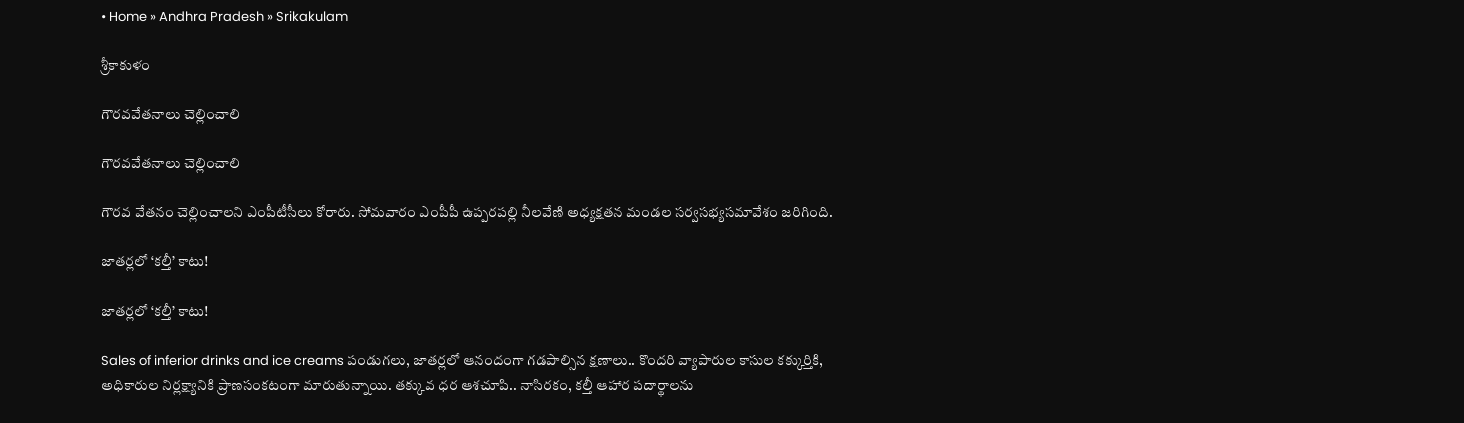• Home » Andhra Pradesh » Srikakulam

శ్రీకాకుళం

గౌరవవేతనాలు చెల్లించాలి

గౌరవవేతనాలు చెల్లించాలి

గౌరవ వేతనం చెల్లించాలని ఎంపీటీసీలు కోరారు. సోమవారం ఎంపీపీ ఉప్పరపల్లి నీలవేణి అధ్యక్షతన మండల సర్వసభ్యసమావేశం జరిగింది.

జాతర్లలో ‘కల్తీ’ కాటు!

జాతర్లలో ‘కల్తీ’ కాటు!

Sales of inferior drinks and ice creams పండుగలు, జాతర్లలో ఆనందంగా గడపాల్సిన క్షణాలు.. కొందరి వ్యాపారుల కాసుల కక్కుర్తికి, అధికారుల నిర్లక్ష్యానికి ప్రాణసంకటంగా మారుతున్నాయి. తక్కువ ధర ఆశచూపి.. నాసిరకం, కల్తీ ఆహార పదార్థాలను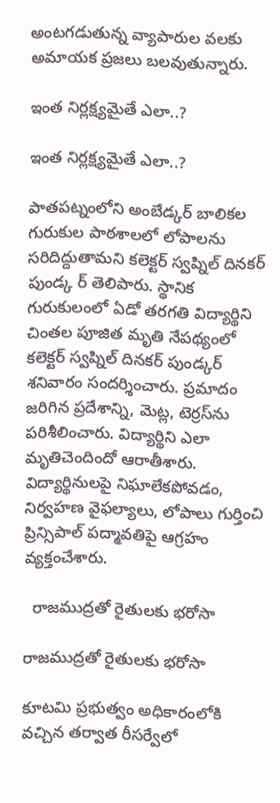అంటగడుతున్న వ్యాపారుల వలకు అమాయక ప్రజలు బలవుతున్నారు.

ఇంత నిర్లక్ష్యమైతే ఎలా..?

ఇంత నిర్లక్ష్యమైతే ఎలా..?

పాతపట్నంలోని అంబేడ్కర్‌ బాలికల గురుకుల పాఠశాలలో లోపాలను సరిదిద్దుతామని కలెక్టర్‌ స్వప్నిల్‌ దినకర్‌ పుండ్క ర్‌ తెలిపారు. స్థానిక గురుకులంలో ఏడో తరగతి విద్యార్థిని చింతల పూజిత మృతి నేపథ్యంలో కలెక్టర్‌ స్వప్నిల్‌ దినకర్‌ పుండ్కర్‌ శనివారం సందర్శించారు. ప్రమాదం జరిగిన ప్రదేశాన్ని, మెట్ల, టెర్రస్‌ను పరిశీలించారు. విద్యార్థిని ఎలా మృతిచెందిందో ఆరాతీశారు. విద్యార్థినులపై నిఘాలేకపోవడం, నిర్వహణ వైఫల్యాలు, లోపాలు గుర్తించి ప్రిన్సిపాల్‌ పద్మావతిపై ఆగ్రహం వ్యక్తంచేశారు.

  రాజముద్రతో రైతులకు భరోసా

రాజముద్రతో రైతులకు భరోసా

కూటమి ప్రభుత్వం అధికారంలోకి వచ్చిన తర్వాత రీసర్వేలో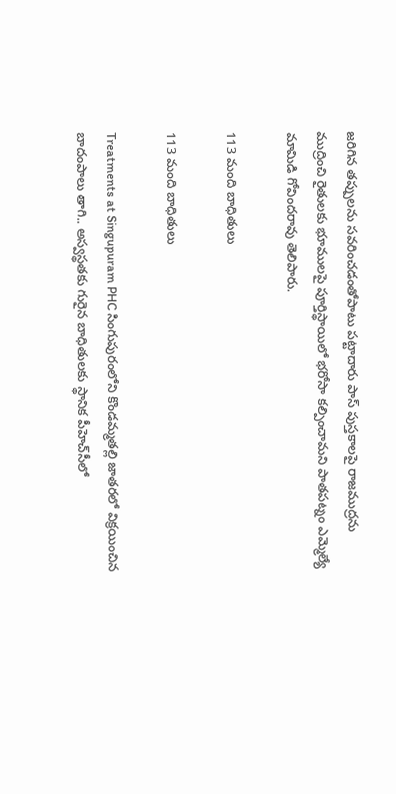జరిగిన తప్పులను సవరించడంతోపాటు పట్టాదారు పాస్‌ పుస్తకాలపై రాజముద్రను ముద్రించి రైతులకు భూములపై పూర్తిస్థాయిలో భరోసా కల్పించామని పాతపట్నం ఎమ్మెల్యే మామిడి గోవిందరావు తెలిపారు.

113 మంది బాధితులు

113 మంది బాధితులు

Treatments at Singupuram PHC సింగుపురంలోని కొండమ్మతల్లి జాతరలో విక్రయించిన బాదంపాలు తాగి.. అస్వస్థతకు గురైన బాధితులకు స్థానిక పీహెచ్‌సీలో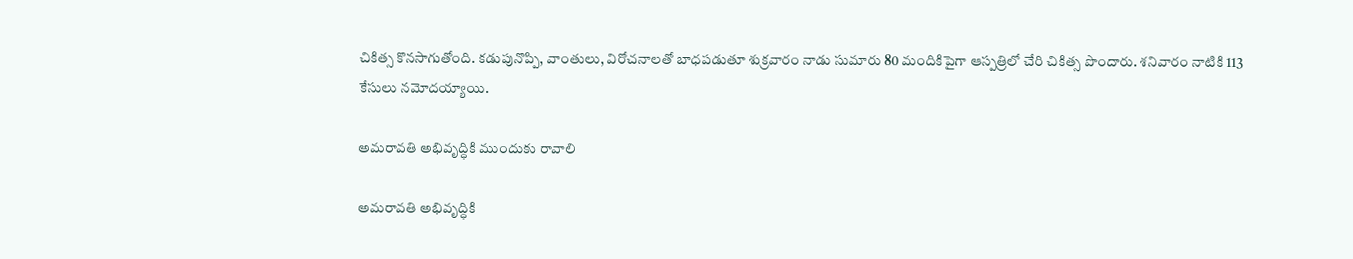చికిత్స కొనసాగుతోంది. కడుపునొప్పి, వాంతులు, విరోచనాలతో బాధపడుతూ శుక్రవారం నాడు సుమారు 80 మందికిపైగా ఆస్పత్రిలో చేరి చికిత్స పొందారు. శనివారం నాటికి 113 కేసులు నమోదయ్యాయి.

అమరావతి అభివృద్ధికి ముందుకు రావాలి

అమరావతి అభివృద్ధికి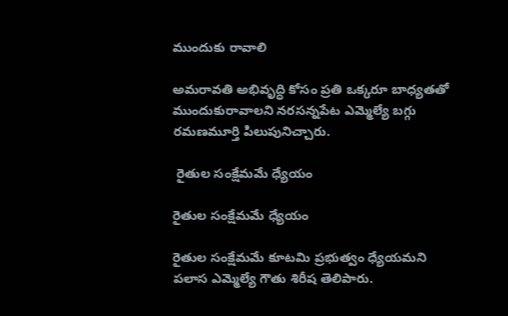ముందుకు రావాలి

అమరావతి అభివృద్ధి కోసం ప్రతి ఒక్కరూ బాధ్యతతో ముందుకురావాలని నరసన్నపేట ఎమ్మెల్యే బగ్గు రమణమూర్తి పిలుపునిచ్చారు.

 రైతుల సంక్షేమమే ధ్యేయం

రైతుల సంక్షేమమే ధ్యేయం

రైతుల సంక్షేమమే కూటమి ప్రభుత్వం ధ్యేయమని పలాస ఎమ్మెల్యే గౌతు శిరీష తెలిపారు.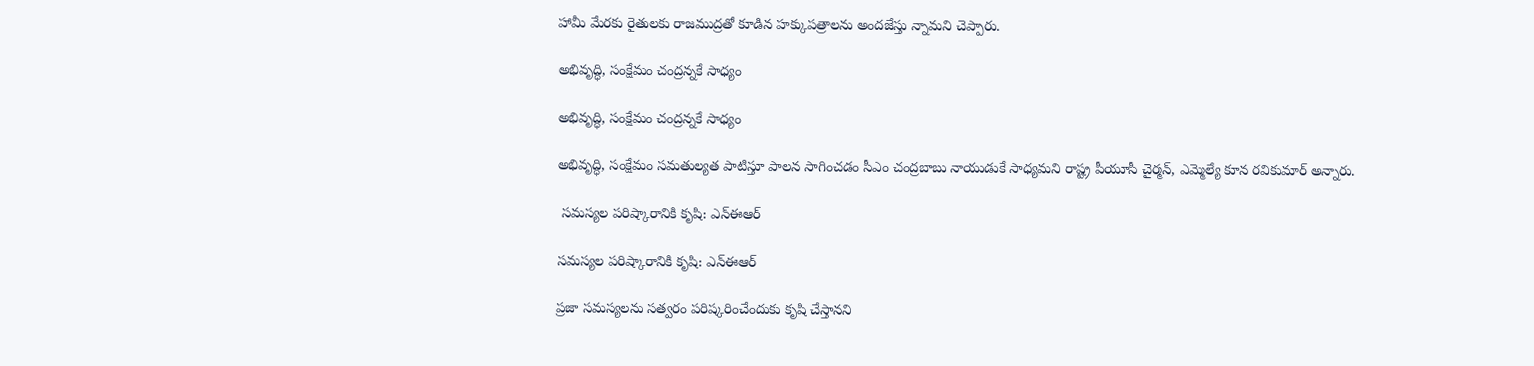హామీ మేరకు రైతులకు రాజముద్రతో కూడిన హక్కుపత్రాలను అందజేస్తు న్నామని చెప్పారు.

అభివృద్ధి, సంక్షేమం చంద్రన్నకే సాధ్యం

అభివృద్ధి, సంక్షేమం చంద్రన్నకే సాధ్యం

అభివృద్ధి, సంక్షేమం సమతుల్యత పాటిస్తూ పాలన సాగించడం సీఎం చంద్రబాబు నాయుడుకే సాధ్యమని రాష్ట్ర పీయూసీ చైర్మన్‌, ఎమ్మెల్యే కూన రవికుమార్‌ అన్నారు.

 సమస్యల పరిష్కారానికి కృషి: ఎన్‌ఈఆర్‌

సమస్యల పరిష్కారానికి కృషి: ఎన్‌ఈఆర్‌

ప్రజా సమస్యలను సత్వరం పరిష్కరించేందుకు కృషి చేస్తానని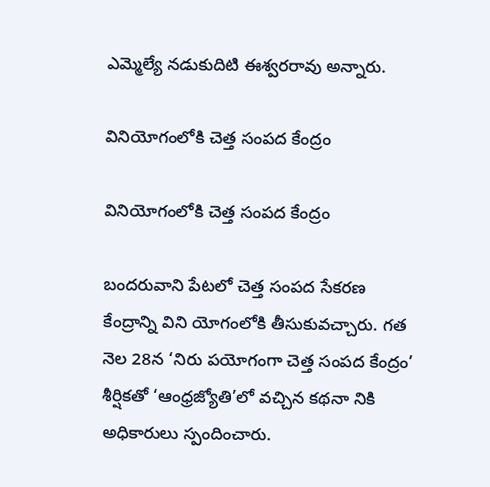ఎమ్మెల్యే నడుకుదిటి ఈశ్వరరావు అన్నారు.

వినియోగంలోకి చెత్త సంపద కేంద్రం

వినియోగంలోకి చెత్త సంపద కేంద్రం

బందరువాని పేటలో చెత్త సంపద సేకరణ కేంద్రాన్ని విని యోగంలోకి తీసుకువచ్చారు. గత నెల 28న ‘నిరు పయోగంగా చెత్త సంపద కేంద్రం’ శీర్షికతో ‘ఆంధ్రజ్యోతి’లో వచ్చిన కథనా నికి అధికారులు స్పందించారు.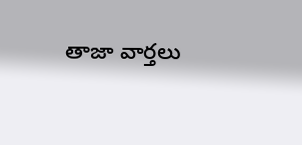తాజా వార్తలు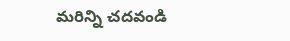మరిన్ని చదవండి